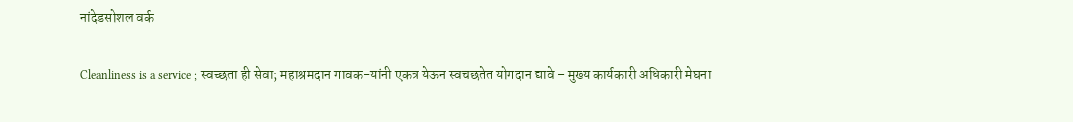नांदेडसोशल वर्क

Cleanliness is a service ; स्‍वच्‍छता ही सेवा; महाश्रमदान गावक-यांनी एकत्र येऊन स्‍वचछतेत योगदान द्यावे – मुख्‍य कार्यकारी अधिकारी मेघना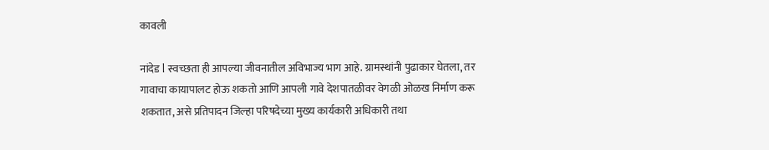कावली

नांदेड l स्वच्छता ही आपल्या जीवनातील अविभाज्य भाग आहे. ग्रामस्थांनी पुढाकार घेतला, तर गावाचा कायापालट होऊ शकतो आणि आपली गावे देशपातळीवर वेगळी ओळख निर्माण करू शकतात, असे प्रतिपादन जिल्हा परिषदेच्या मुख्य कार्यकारी अधिकारी तथा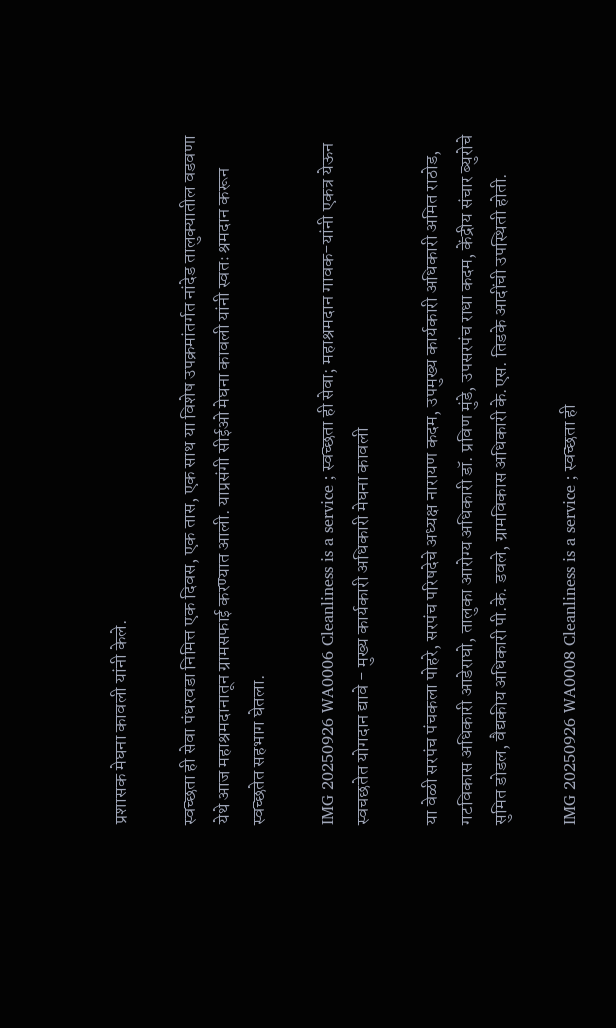प्रशासक मेघना कावली यांनी केले.

स्वच्छता ही सेवा पंधरवडा निमित्त एक दिवस, एक तास, एक साथ या विशेष उपक्रमांतर्गत नांदेड तालुक्यातील वडवणा येथे आज महाश्रमदानातून ग्रामसफाई करण्यात आली. याप्रसंगी सीईओ मेघना कावली यांनी स्वतः श्रमदान करून स्वच्छतेत सहभाग घेतला.

IMG 20250926 WA0006 Cleanliness is a service ; स्‍वच्‍छता ही सेवा; महाश्रमदान गावक-यांनी एकत्र येऊन स्‍वचछतेत योगदान द्यावे - मुख्‍य कार्यकारी अधिकारी मेघना कावली

या वेळी सरपंच पंचकला पोहरे, सरपंच परिषदेचे अध्यक्ष नारायण कदम, उपमुख्य कार्यकारी अधिकारी अमित राठोड, गटविकास अधिकारी आडेराघो, तालुका आरोग्य अधिकारी डॉ. प्रविण मुंडे, उपसरपंच राधा कदम, केंद्रीय संचार ब्युरोचे सुमित डोडल, वैद्यकीय अधिकारी पी.के. डवले, ग्रामविकास अधिकारी के.एस. तिडके आदींची उपस्थिती होती.

IMG 20250926 WA0008 Cleanliness is a service ; स्‍वच्‍छता ही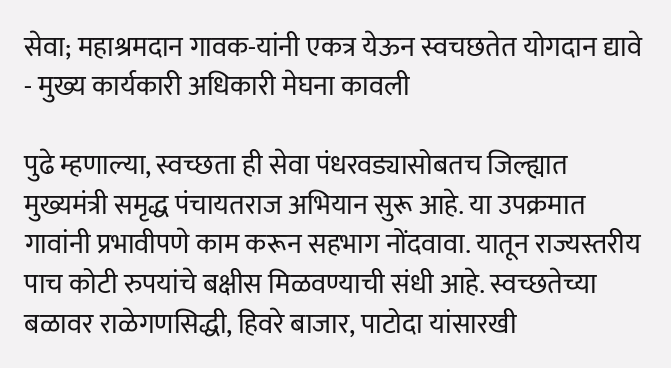सेवा; महाश्रमदान गावक-यांनी एकत्र येऊन स्‍वचछतेत योगदान द्यावे - मुख्‍य कार्यकारी अधिकारी मेघना कावली

पुढे म्हणाल्या, स्वच्छता ही सेवा पंधरवड्यासोबतच जिल्ह्यात मुख्यमंत्री समृद्ध पंचायतराज अभियान सुरू आहे. या उपक्रमात गावांनी प्रभावीपणे काम करून सहभाग नोंदवावा. यातून राज्यस्तरीय पाच कोटी रुपयांचे बक्षीस मिळवण्याची संधी आहे. स्वच्छतेच्या बळावर राळेगणसिद्धी, हिवरे बाजार, पाटोदा यांसारखी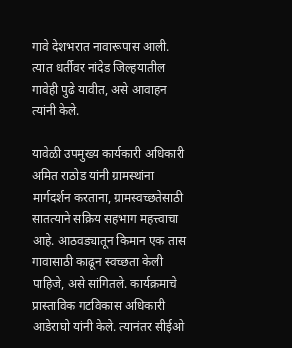गावे देशभरात नावारूपास आली. त्‍यात धर्तीवर नांदेड जिल्‍हयातील गावेही पुढे यावीत, असे आवाहन त्यांनी केले.

यावेळी उपमुख्य कार्यकारी अधिकारी अमित राठोड यांनी ग्रामस्थांना मार्गदर्शन करताना, ग्रामस्वच्छतेसाठी सातत्याने सक्रिय सहभाग महत्त्वाचा आहे. आठवड्यातून किमान एक तास गावासाठी काढून स्वच्छता केली पाहिजे, असे सांगितले. कार्यक्रमाचे प्रास्ताविक गटविकास अधिकारी आडेराघो यांनी केले. त्यानंतर सीईओ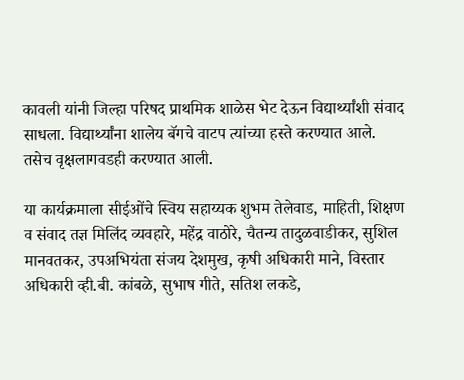कावली यांनी जिल्हा परिषद प्राथमिक शाळेस भेट देऊन विद्यार्थ्यांशी संवाद साधला. विद्यार्थ्यांना शालेय बॅगचे वाटप त्यांच्या हस्ते करण्यात आले. तसेच वृक्षलागवडही करण्यात आली.

या कार्यक्रमाला सीईओंचे स्विय सहाय्यक शुभम तेलेवाड, माहिती, शिक्षण व संवाद तज्ञ मिलिंद व्यवहारे, महेंद्र वाठोरे, चैतन्य तादुळवाडीकर, सुशिल मानवतकर, उपअभियंता संजय देशमुख, कृषी अधिकारी माने, विस्तार अधिकारी व्ही.बी. कांबळे, सुभाष गीते, सतिश लकडे,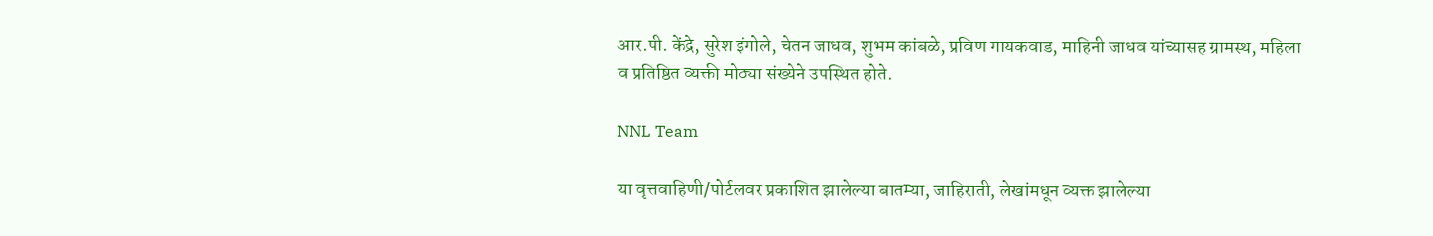आर.पी. केंद्रे, सुरेश इंगोले, चेतन जाधव, शुभम कांबळे, प्रविण गायकवाड, माहिनी जाधव यांच्यासह ग्रामस्थ, महिला व प्रतिष्ठित व्यक्ती मोठ्या संख्येने उपस्थित होते.

NNL Team

या वृत्तवाहिणी/पोर्टलवर प्रकाशित झालेल्या बातम्या, जाहिराती, लेखांमधून व्यक्त झालेल्या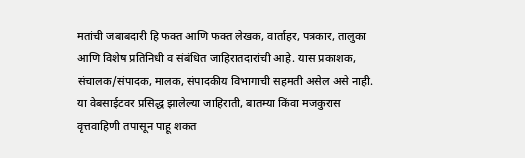मतांची जबाबदारी हि फक्त आणि फक्त लेखक, वार्ताहर, पत्रकार, तालुका आणि विशेष प्रतिनिधी व संबंधित जाहिरातदारांची आहे. यास प्रकाशक, संचालक/संपादक, मालक, संपादकीय विभागाची सहमती असेल असे नाही. या वेबसाईटवर प्रसिद्ध झालेल्या जाहिराती, बातम्या किंवा मजकुरास वृत्तवाहिणी तपासून पाहू शकत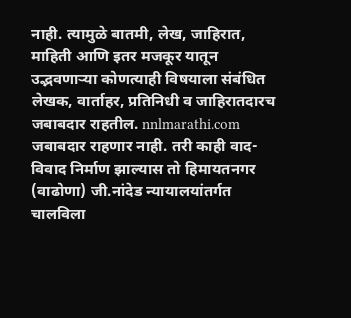नाही. त्यामुळे बातमी, लेख, जाहिरात, माहिती आणि इतर मजकूर यातून उद्भवणाऱ्या कोणत्याही विषयाला संबंधित लेखक, वार्ताहर, प्रतिनिधी व जाहिरातदारच जबाबदार राहतील. nnlmarathi.com जबाबदार राहणार नाही. तरी काही वाद-विवाद निर्माण झाल्यास तो हिमायतनगर (वाढोणा) जी.नांदेड न्यायालयांतर्गत चालविला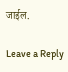जाईल.

Leave a Reply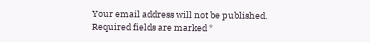Your email address will not be published. Required fields are marked *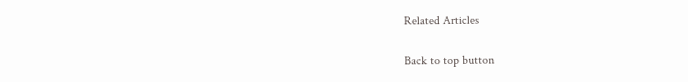Related Articles

Back to top button